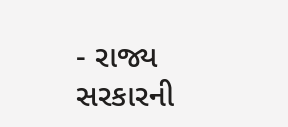- રાજ્ય સરકારની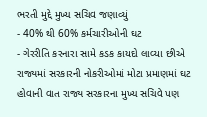ભરતી મુદ્દે મુખ્ય સચિવ જણાવ્યું
- 40% થી 60% કર્મચારીઓની ઘટ
- ગેરરીતિ કરનારા સામે કડક કાયદો લાવ્યા છીએ
રાજ્યમાં સરકારની નોકરીઓમાં મોટા પ્રમાણમાં ઘટ હોવાની વાત રાજ્ય સરકારના મુખ્ય સચિવે પણ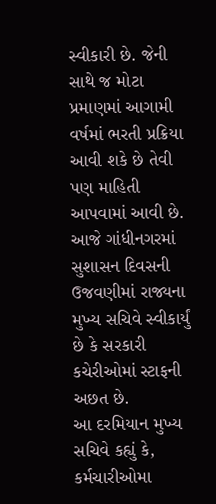સ્વીકારી છે. જેની સાથે જ મોટા પ્રમાણમાં આગામી વર્ષમાં ભરતી પ્રક્રિયા આવી શકે છે તેવી પણ માહિતી આપવામાં આવી છે. આજે ગાંધીનગરમાં સુશાસન દિવસની ઉજવણીમાં રાજ્યના મુખ્ય સચિવે સ્વીકાર્યું છે કે સરકારી કચેરીઓમાં સ્ટાફની અછત છે.
આ દરમિયાન મુખ્ય સચિવે કહ્યું કે, કર્મચારીઓમા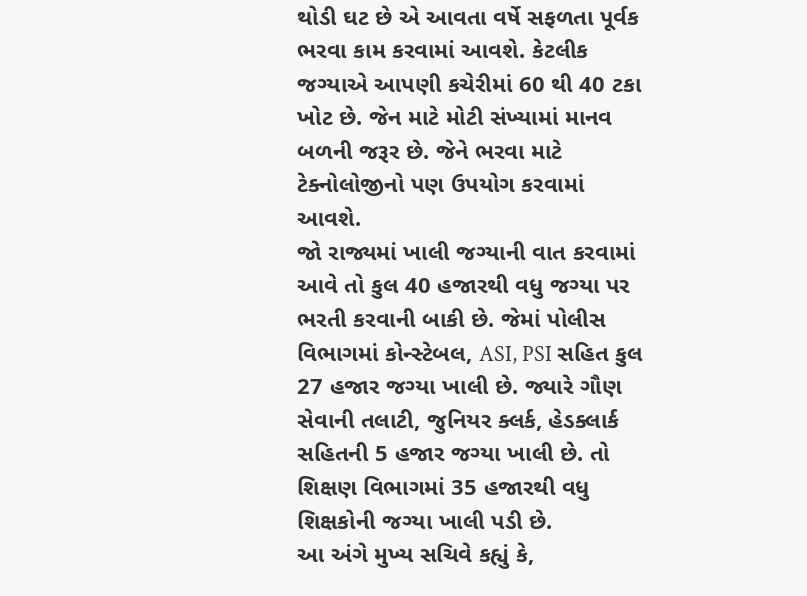થોડી ઘટ છે એ આવતા વર્ષે સફળતા પૂર્વક ભરવા કામ કરવામાં આવશે. કેટલીક જગ્યાએ આપણી કચેરીમાં 60 થી 40 ટકા ખોટ છે. જેન માટે મોટી સંખ્યામાં માનવ બળની જરૂર છે. જેને ભરવા માટે ટેક્નોલોજીનો પણ ઉપયોગ કરવામાં આવશે.
જો રાજ્યમાં ખાલી જગ્યાની વાત કરવામાં આવે તો કુલ 40 હજારથી વધુ જગ્યા પર ભરતી કરવાની બાકી છે. જેમાં પોલીસ વિભાગમાં કોન્સ્ટેબલ, ASI, PSI સહિત કુલ 27 હજાર જગ્યા ખાલી છે. જ્યારે ગૌણ સેવાની તલાટી, જુનિયર ક્લર્ક, હેડક્લાર્ક સહિતની 5 હજાર જગ્યા ખાલી છે. તો શિક્ષણ વિભાગમાં 35 હજારથી વધુ શિક્ષકોની જગ્યા ખાલી પડી છે.
આ અંગે મુખ્ય સચિવે કહ્યું કે,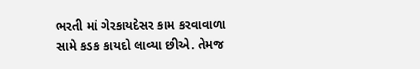ભરતી માં ગેરકાયદેસર કામ કરવાવાળા સામે કડક કાયદો લાવ્યા છીએ. તેમજ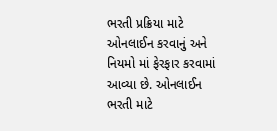ભરતી પ્રક્રિયા માટે ઓનલાઈન કરવાનું અને નિયમો માં ફેરફાર કરવામાં આવ્યા છે. ઓનલાઈન ભરતી માટે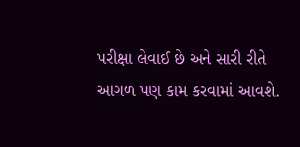પરીક્ષા લેવાઈ છે અને સારી રીતે આગળ પણ કામ કરવામાં આવશે.